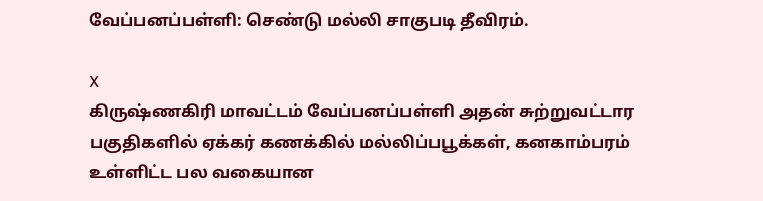வேப்பனப்பள்ளி: செண்டு மல்லி சாகுபடி தீவிரம்.

X
கிருஷ்ணகிரி மாவட்டம் வேப்பனப்பள்ளி அதன் சுற்றுவட்டார பகுதிகளில் ஏக்கர் கணக்கில் மல்லிப்பபூக்கள், கனகாம்பரம் உள்ளிட்ட பல வகையான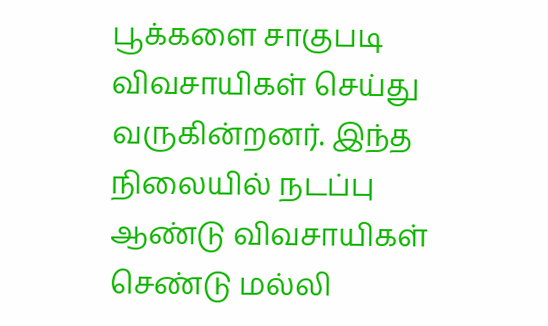பூக்களை சாகுபடி விவசாயிகள் செய்து வருகின்றனர். இந்த நிலையில் நடப்பு ஆண்டு விவசாயிகள் செண்டு மல்லி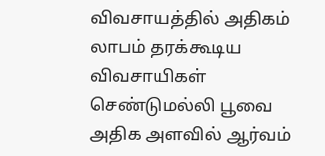விவசாயத்தில் அதிகம் லாபம் தரக்கூடிய விவசாயிகள் செண்டுமல்லி பூவை அதிக அளவில் ஆர்வம்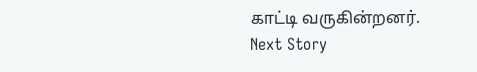காட்டி வருகின்றனர்.
Next Story